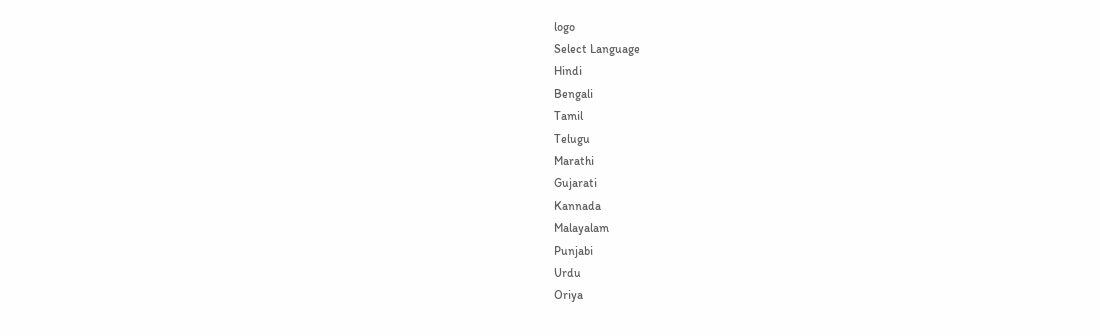logo
Select Language
Hindi
Bengali
Tamil
Telugu
Marathi
Gujarati
Kannada
Malayalam
Punjabi
Urdu
Oriya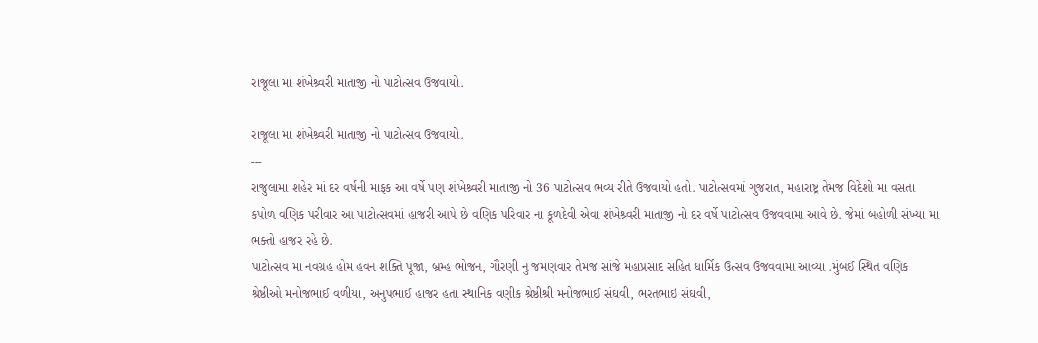રાજૂલા મા શંખેશ્ર્વરી માતાજી નો પાટોત્સવ ઉજવાયો.

રાજૂલા મા શંખેશ્ર્વરી માતાજી નો પાટોત્સવ ઉજવાયો.
---
રાજુલામા શહેર માં દર વર્ષની માફક આ વર્ષે પણ શંખેશ્ર્વરી માતાજી નો 36 પાટોત્સવ ભવ્ય રીતે ઉજવાયો હતો. પાટોત્સવમાં ગુજરાત, મહારાષ્ટ્ર તેમજ વિદેશો મા વસતા કપોળ વણિક પરીવાર આ પાટોત્સવમાં હાજરી આપે છે વણિક પરિવાર ના કૂળદેવી એવા શંખેશ્ર્વરી માતાજી નો દર વર્ષે પાટોત્સવ ઉજવવામા આવે છે. જેમાં બહોળી સંખ્યા મા ભક્તો હાજર રહે છે.
પાટોત્સવ મા નવગ્રહ હોમ હવન શક્તિ પૂજા, બ્રમ્હ ભોજન, ગૌરણી નુ જમણવાર તેમજ સાંજે મહાપ્રસાદ સહિત ધાર્મિક ઉત્સવ ઉજવવામા આવ્યા .મુંબઈ સ્થિત વણિક શ્રેષ્ઠીઓ મનોજભાઈ વળીયા, અનુપભાઈ હાજર હતા સ્થાનિક વણીક શ્રેષ્ઠીશ્રી મનોજભાઈ સંઘવી, ભરતભાઇ સંઘવી,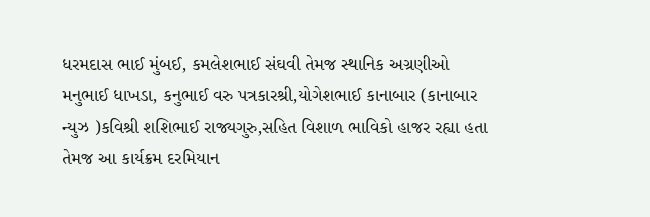ધરમદાસ ભાઈ મુંબઈ, કમલેશભાઈ સંઘવી તેમજ સ્થાનિક અગ્રણીઓ મનુભાઈ ધાખડા, કનુભાઈ વરુ પત્રકારશ્રી,યોગેશભાઈ કાનાબાર (કાનાબાર ન્યુઝ )કવિશ્રી શશિભાઈ રાજ્યગુરુ,સહિત વિશાળ ભાવિકો હાજર રહ્યા હતા તેમજ આ કાર્યક્રમ દરમિયાન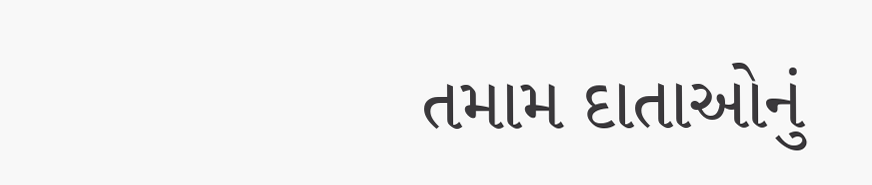તમામ દાતાઓનું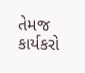તેમજ કાર્યકરો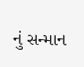નું સન્માન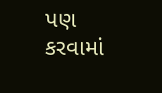પણ કરવામાં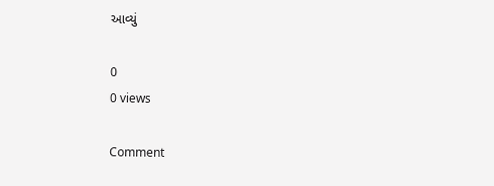આવ્યું

0
0 views

Comment